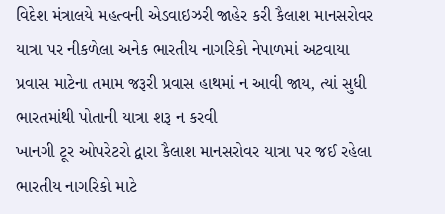વિદેશ મંત્રાલયે મહત્વની એડવાઇઝરી જાહેર કરી કૈલાશ માનસરોવર યાત્રા પર નીકળેલા અનેક ભારતીય નાગરિકો નેપાળમાં અટવાયા પ્રવાસ માટેના તમામ જરૂરી પ્રવાસ હાથમાં ન આવી જાય, ત્યાં સુધી ભારતમાંથી પોતાની યાત્રા શરૂ ન કરવી
ખાનગી ટૂર ઓપરેટરો દ્વારા કૈલાશ માનસરોવર યાત્રા પર જઈ રહેલા ભારતીય નાગરિકો માટે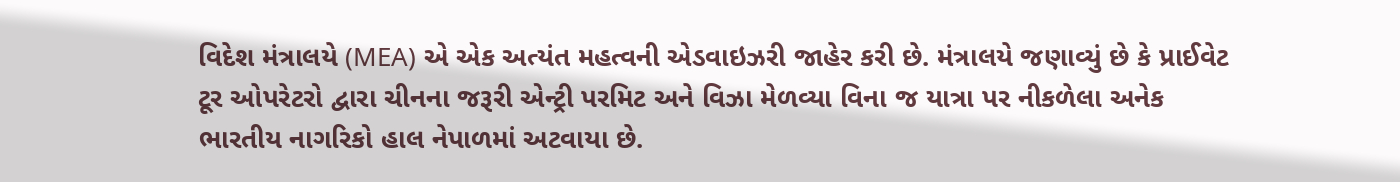વિદેશ મંત્રાલયે (MEA) એ એક અત્યંત મહત્વની એડવાઇઝરી જાહેર કરી છે. મંત્રાલયે જણાવ્યું છે કે પ્રાઈવેટ ટૂર ઓપરેટરો દ્વારા ચીનના જરૂરી એન્ટ્રી પરમિટ અને વિઝા મેળવ્યા વિના જ યાત્રા પર નીકળેલા અનેક ભારતીય નાગરિકો હાલ નેપાળમાં અટવાયા છે.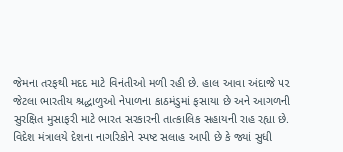જેમના તરફથી મદદ માટે વિનંતીઓ મળી રહી છે. હાલ આવા અંદાજે ૫૨ જેટલા ભારતીય શ્રદ્ધાળુઓ નેપાળના કાઠમંડુમાં ફસાયા છે અને આગળની સુરક્ષિત મુસાફરી માટે ભારત સરકારની તાત્કાલિક સહાયની રાહ રહ્યા છે.
વિદેશ મંત્રાલયે દેશના નાગરિકોને સ્પષ્ટ સલાહ આપી છે કે જ્યાં સુધી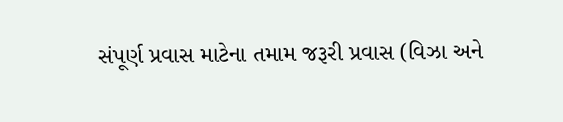સંપૂર્ણ પ્રવાસ માટેના તમામ જરૂરી પ્રવાસ (વિઝા અને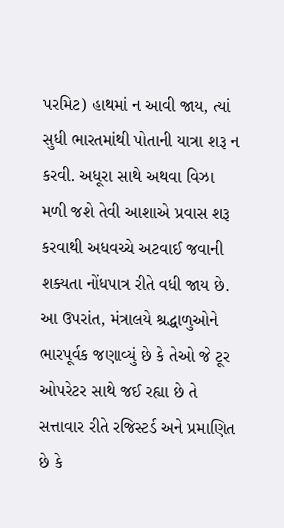પરમિટ) હાથમાં ન આવી જાય, ત્યાં સુધી ભારતમાંથી પોતાની યાત્રા શરૂ ન કરવી. અધૂરા સાથે અથવા વિઝા મળી જશે તેવી આશાએ પ્રવાસ શરૂ કરવાથી અધવચ્ચે અટવાઈ જવાની શક્યતા નોંધપાત્ર રીતે વધી જાય છે. આ ઉપરાંત, મંત્રાલયે શ્રદ્ધાળુઓને ભારપૂર્વક જણાવ્યું છે કે તેઓ જે ટૂર ઓપરેટર સાથે જઈ રહ્યા છે તે સત્તાવાર રીતે રજિસ્ટર્ડ અને પ્રમાણિત છે કે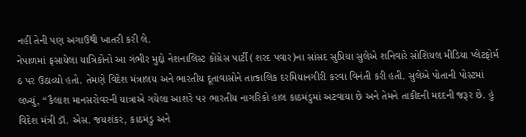નહીં તેની પણ અગાઉથી ખાતરી કરી લે.
નેપાળમાં ફસાયેલા યાત્રિકોનો આ ગંભીર મુદ્દો નેશનાલિસ્ટ કોંગ્રેસ પાર્ટી (શરદ પવાર)ના સાંસદ સુપ્રિયા સુલેએ શનિવારે સોશિયલ મીડિયા પ્લેટફોર્મ ઠ પર ઉઠાવ્યો હતો. તેમણે વિદેશ મંત્રાલય અને ભારતીય દૂતાવાસોને તાત્કાલિક દરમિયાનગીરી કરવા વિનંતી કરી હતી. સુલેએ પોતાની પોસ્ટમાં લખ્યું, “કૈલાશ માનસરોવરની યાત્રાએ ગયેલા આશરે ૫૨ ભારતીય નાગરિકો હાલ કાઠમંડુમાં અટવાયા છે અને તેમને તાકીદની મદદની જરૂર છે. હું વિદેશ મંત્રી ડૉ. એસ. જયશંકર, કાઠમંડુ અને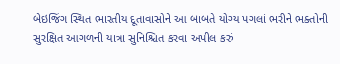બેઇજિંગ સ્થિત ભારતીય દૂતાવાસોને આ બાબતે યોગ્ય પગલાં ભરીને ભક્તોની સુરક્ષિત આગળની યાત્રા સુનિશ્ચિત કરવા અપીલ કરું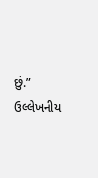છું.” ઉલ્લેખનીય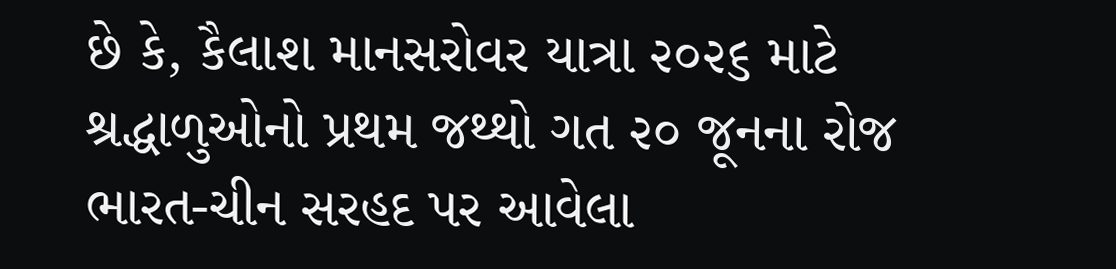છે કે, કૈલાશ માનસરોવર યાત્રા ૨૦૨૬ માટે શ્રદ્ધાળુઓનો પ્રથમ જથ્થો ગત ૨૦ જૂનના રોજ ભારત-ચીન સરહદ પર આવેલા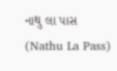નાથુ લા પાસ (Nathu La Pass)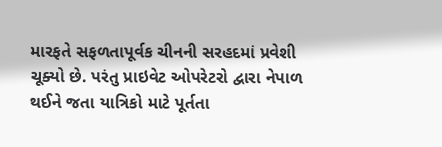મારફતે સફળતાપૂર્વક ચીનની સરહદમાં પ્રવેશી ચૂક્યો છે. પરંતુ પ્રાઇવેટ ઓપરેટરો દ્વારા નેપાળ થઈને જતા યાત્રિકો માટે પૂર્તતા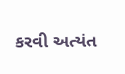કરવી અત્યંત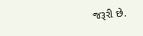જરૂરી છે.